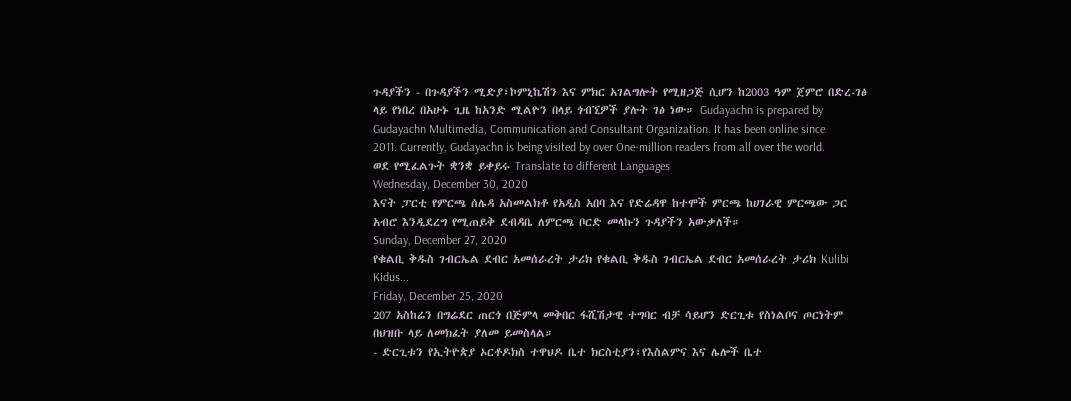ጉዳያችን - በጉዳያችን ሚድያ፣ኮምኒኬሽን እና ምክር አገልግሎት የሚዘጋጅ ሲሆን ከ2003 ዓም ጀምሮ በድረ-ገፅ ላይ የነበረ በአሁኑ ጊዜ ከአንድ ሚልዮን በላይ ጎብኚዎች ያሉት ገፅ ነው። Gudayachn is prepared by Gudayachn Multimedia, Communication and Consultant Organization. It has been online since 2011. Currently, Gudayachn is being visited by over One-million readers from all over the world.
ወደ የሚፈልጉት ቋንቋ ይቀይሩ Translate to different Languages
Wednesday, December 30, 2020
እናት ፓርቲ የምርጫ ሰሌዳ አስመልክቶ የአዲስ አበባ እና የድሬዳዋ ከተሞች ምርጫ ከሀገራዊ ምርጫው ጋር አብሮ እንዲደረግ የሚጠይቅ ደብዳቤ ለምርጫ ቦርድ መላኩን ጉዳያችን አውቃለች።
Sunday, December 27, 2020
የቁልቢ ቅዱስ ገብርኤል ደብር አመሰራረት ታሪክ የቁልቢ ቅዱስ ገብርኤል ደብር አመሰራረት ታሪክ Kulibi Kidus...
Friday, December 25, 2020
207 አስከሬን በግሬደር ጠርጎ በጅምላ መቅበር ፋሺሽታዊ ተግባር ብቻ ሳይሆን ድርጊቱ የስነልቦና ጦርነትም በህዝቡ ላይ ለመክፈት ያለመ ይመስላል።
- ድርጊቱን የኢትዮጵያ ኦርቶዶክስ ተዋህዶ ቤተ ክርስቲያን፣የእስልምና እና ሌሎች ቤተ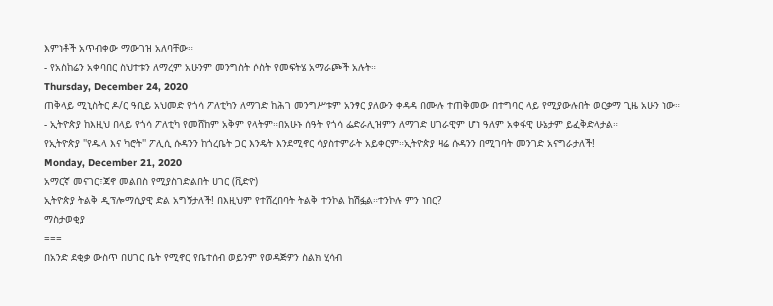እምነቶች አጥብቀው ማውገዝ አለባቸው።
- የአስከሬን አቀባበር ስህተቱን ለማረም አሁንም መንግስት ሶስት የመፍትሄ አማራጮች አሉት።
Thursday, December 24, 2020
ጠቅላይ ሚኒስትር ዶ/ር ዓቢይ አህመድ የጎሳ ፖለቲካን ለማገድ ከሕገ መንግሥቱም አንፃር ያለውን ቀዳዳ በሙሉ ተጠቅመው በተግባር ላይ የሚያውሉበት ወርቃማ ጊዜ አሁን ነው።
- ኢትዮጵያ ከእዚህ በላይ የጎሳ ፖለቲካ የመሸከም አቅም የላትም።በአሁኑ ሰዓት የጎሳ ፌድራሊዝምን ለማገድ ሀገራዊም ሆነ ዓለም አቀፋዊ ሁኔታም ይፈቅድላታል።
የኢትዮጵያ ''የዱላ እና ካሮት'' ፖሊሲ ሱዳንን ከጎረቤት ጋር እንዴት እንደሚኖር ሳያስተምራት አይቀርም።ኢትዮጵያ ዛሬ ሱዳንን በሚገባት መንገድ አናግራታለች!
Monday, December 21, 2020
አማርኛ መናገር፣ጃኖ መልበስ የሚያስገድልበት ሀገር (ቪድዮ)
ኢትዮጵያ ትልቅ ዲፕሎማሲያዊ ድል አግኝታለች! በእዚህም የተሸረበባት ትልቅ ተንኮል ከሽፏል።ተንኮሉ ምን ነበር?
ማስታወቂያ
===
በአንድ ደቂቃ ውስጥ በሀገር ቤት የሚኖር የቤተሰብ ወይንም የወዳጅዎን ስልክ ሂሳብ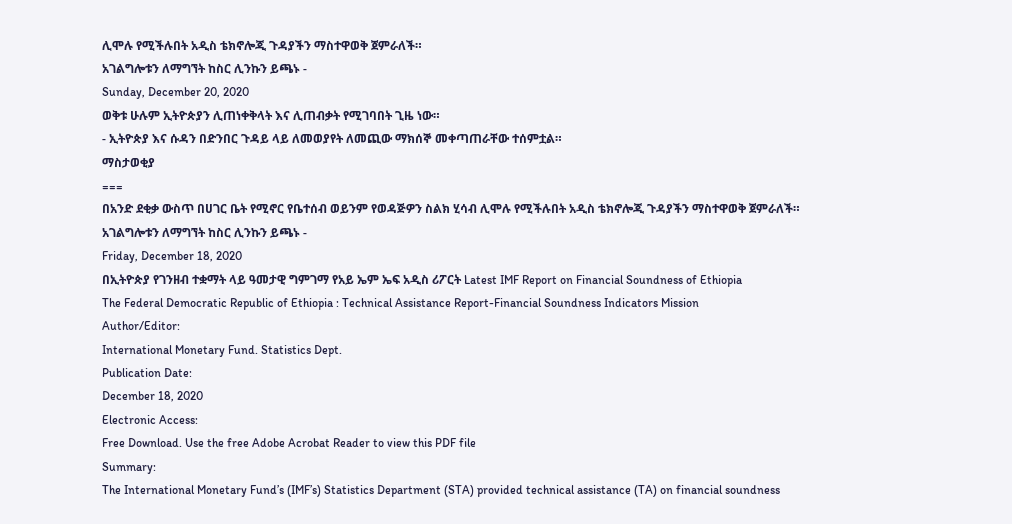ሊሞሉ የሚችሉበት አዲስ ቴክኖሎጂ ጉዳያችን ማስተዋወቅ ጀምራለች።
አገልግሎቱን ለማግኘት ከስር ሊንኩን ይጫኑ -
Sunday, December 20, 2020
ወቅቱ ሁሉም ኢትዮጵያን ሊጠነቀቅላት እና ሊጠብቃት የሚገባበት ጊዜ ነው።
- ኢትዮጵያ እና ሱዳን በድንበር ጉዳይ ላይ ለመወያየት ለመጪው ማክሰኞ መቀጣጠራቸው ተሰምቷል።
ማስታወቂያ
===
በአንድ ደቂቃ ውስጥ በሀገር ቤት የሚኖር የቤተሰብ ወይንም የወዳጅዎን ስልክ ሂሳብ ሊሞሉ የሚችሉበት አዲስ ቴክኖሎጂ ጉዳያችን ማስተዋወቅ ጀምራለች።
አገልግሎቱን ለማግኘት ከስር ሊንኩን ይጫኑ -
Friday, December 18, 2020
በኢትዮጵያ የገንዘብ ተቋማት ላይ ዓመታዊ ግምገማ የአይ ኤም ኤፍ አዲስ ሪፖርት Latest IMF Report on Financial Soundness of Ethiopia
The Federal Democratic Republic of Ethiopia : Technical Assistance Report-Financial Soundness Indicators Mission
Author/Editor:
International Monetary Fund. Statistics Dept.
Publication Date:
December 18, 2020
Electronic Access:
Free Download. Use the free Adobe Acrobat Reader to view this PDF file
Summary:
The International Monetary Fund’s (IMF’s) Statistics Department (STA) provided technical assistance (TA) on financial soundness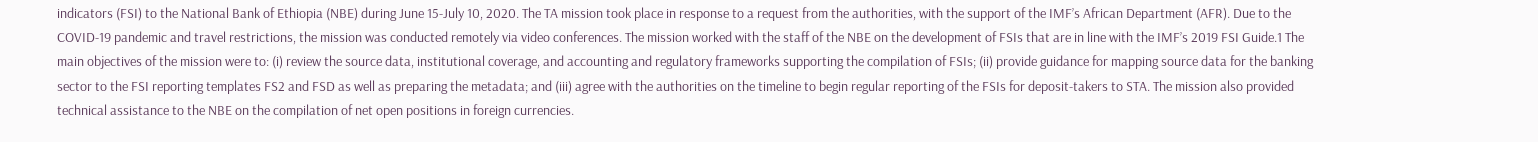indicators (FSI) to the National Bank of Ethiopia (NBE) during June 15-July 10, 2020. The TA mission took place in response to a request from the authorities, with the support of the IMF’s African Department (AFR). Due to the COVID-19 pandemic and travel restrictions, the mission was conducted remotely via video conferences. The mission worked with the staff of the NBE on the development of FSIs that are in line with the IMF’s 2019 FSI Guide.1 The main objectives of the mission were to: (i) review the source data, institutional coverage, and accounting and regulatory frameworks supporting the compilation of FSIs; (ii) provide guidance for mapping source data for the banking sector to the FSI reporting templates FS2 and FSD as well as preparing the metadata; and (iii) agree with the authorities on the timeline to begin regular reporting of the FSIs for deposit-takers to STA. The mission also provided technical assistance to the NBE on the compilation of net open positions in foreign currencies.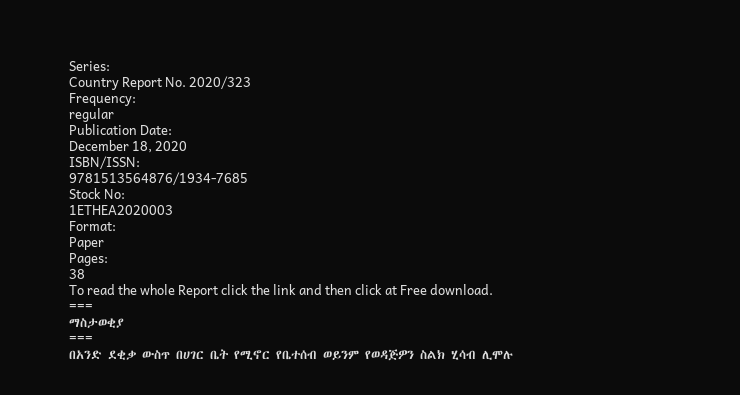Series:
Country Report No. 2020/323
Frequency:
regular
Publication Date:
December 18, 2020
ISBN/ISSN:
9781513564876/1934-7685
Stock No:
1ETHEA2020003
Format:
Paper
Pages:
38
To read the whole Report click the link and then click at Free download.
===
ማስታወቂያ
===
በአንድ ደቂቃ ውስጥ በሀገር ቤት የሚኖር የቤተሰብ ወይንም የወዳጅዎን ስልክ ሂሳብ ሊሞሉ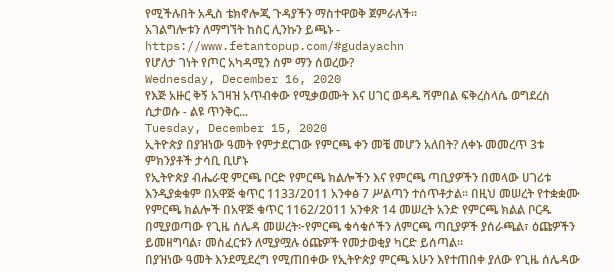የሚችሉበት አዲስ ቴክኖሎጂ ጉዳያችን ማስተዋወቅ ጀምራለች።
አገልግሎቱን ለማግኘት ከስር ሊንኩን ይጫኑ -
https://www.fetantopup.com/#gudayachn
የሆለታ ገነት የጦር አካዳሚን ስም ማን ሰወረው?
Wednesday, December 16, 2020
የእጅ አዙር ቅኝ አገዛዝ አጥብቀው የሚቃወሙት እና ሀገር ወዳዱ ሻምበል ፍቅረስላሴ ወግደረስ ሲታወሱ - ልዩ ጥንቅር...
Tuesday, December 15, 2020
ኢትዮጵያ በያዝነው ዓመት የምታደርገው የምርጫ ቀን መቼ መሆን አለበት? ለቀኑ መመረጥ 3ቱ ምክንያቶች ታሳቢ ቢሆኑ
የኢትዮጵያ ብሔራዊ ምርጫ ቦርድ የምርጫ ክልሎችን እና የምርጫ ጣቢያዎችን በመላው ሀገሪቱ እንዲያቋቁም በአዋጅ ቁጥር 1133/2011 አንቀፅ 7 ሥልጣን ተሰጥቶታል፡፡ በዚህ መሠረት የተቋቋሙ የምርጫ ክልሎች በአዋጅ ቁጥር 1162/2011 አንቀጽ 14 መሠረት አንድ የምርጫ ክልል ቦርዱ በሚያወጣው የጊዜ ሰሌዳ መሠረት፦የምርጫ ቁሳቁሶችን ለምርጫ ጣቢያዎች ያሰራጫል፣ ዕጩዎችን ይመዘግባል፣ መስፈርቱን ለሚያሟሉ ዕጩዎች የመታወቂያ ካርድ ይሰጣል።
በያዝነው ዓመት እንደሚደረግ የሚጠበቀው የኢትዮጵያ ምርጫ አሁን እየተጠበቀ ያለው የጊዜ ሰሌዳው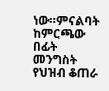ነው።ምናልባት ከምርጫው በፊት መንግስት የህዝብ ቆጠራ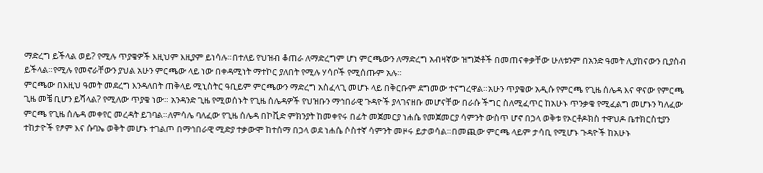ማድረግ ይችላል ወይ? የሚሉ ጥያቄዎች እዚህም እዚያም ይነሳሉ።በተለይ የህዝብ ቆጠራ ለማድረግም ሆነ ምርጫውን ለማድረግ አብዛኛው ዝግጅቶች በመጠናቀቃቸው ሁለቱንም በአንድ ዓመት ሊያከናውን ቢያስብ ይችላል።የሚሉ የመኖራቸውን ያህል አሁን ምርጫው ላይ ነው በቀዳሚነት ማተኮር ያለበት የሚሉ ሃሳቦች የሚሰጡም አሉ።
ምርጫው በእዚህ ዓመት መደረግ እንዳለበት ጠቅላይ ሚኒስትር ዓቢይም ምርጫውን ማድረግ አስፈላጊ መሆኑ ላይ በቅርቡም ደግመው ተናግረዋል።አሁን ጥያቄው አዲሱ የምርጫ የጊዜ ሰሌዳ እና ዋናው የምርጫ ጊዜ መቼ ቢሆን ይሻላል? የሚለው ጥያቄ ነው። አንዳንድ ጊዜ የሚወሰኑት የጊዜ ሰሌዳዎች የህዝቡን ማኅበራዊ ጉዳዮች ያላገናዘቡ መሆናቸው በራሱ ችግር ስለሚፈጥር ከአሁኑ ጥንቃቄ የሚፈልግ መሆኑን ካለፈው ምርጫ የጊዜ ሰሌዳ መቀየር መረዳት ይገባል።ለምሳሌ ባለፈው የጊዜ ሰሌዳ በኮቪድ ምክንያት ከመቀየሩ በፊት መጀመርያ ነሐሴ የመጀመርያ ሳምንት ውስጥ ሆኖ በኃላ ወቅቱ የኦርቶዶክስ ተዋህዶ ቤተክርስቲያን ተከታዮች የፆም እና ሱባኤ ወቅት መሆኑ ተገልጦ በማኅበራዊ ሚድያ ተቃውሞ ከተሰማ በኃላ ወደ ነሐሴ ሶስተኛ ሳምንት መዞሩ ይታወሳል።በመጪው ምርጫ ላይም ታሳቢ የሚሆኑ ጉዳዮች ከአሁኑ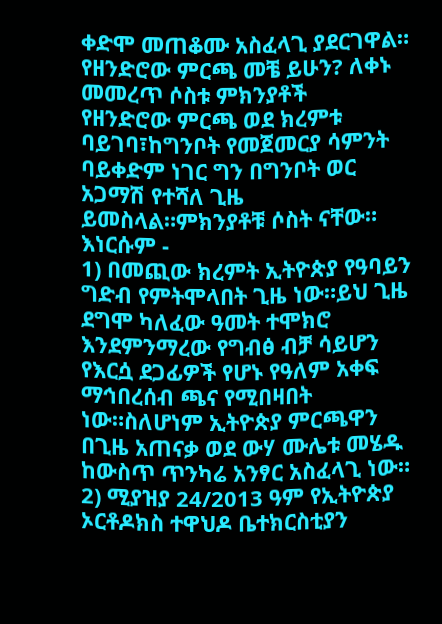ቀድሞ መጠቆሙ አስፈላጊ ያደርገዋል።
የዘንድሮው ምርጫ መቼ ይሁን? ለቀኑ መመረጥ ሶስቱ ምክንያቶች
የዘንድሮው ምርጫ ወደ ክረምቱ ባይገባ፣ከግንቦት የመጀመርያ ሳምንት ባይቀድም ነገር ግን በግንቦት ወር አጋማሽ የተሻለ ጊዜ ይመስላል።ምክንያቶቹ ሶስት ናቸው። እነርሱም -
1) በመጪው ክረምት ኢትዮጵያ የዓባይን ግድብ የምትሞላበት ጊዜ ነው።ይህ ጊዜ ደግሞ ካለፈው ዓመት ተሞክሮ እንደምንማረው የግብፅ ብቻ ሳይሆን የእርሷ ደጋፊዎች የሆኑ የዓለም አቀፍ ማኅበረሰብ ጫና የሚበዛበት ነው።ስለሆነም ኢትዮጵያ ምርጫዋን በጊዜ አጠናቃ ወደ ውሃ ሙሌቱ መሄዱ ከውስጥ ጥንካሬ አንፃር አስፈላጊ ነው።
2) ሚያዝያ 24/2013 ዓም የኢትዮጵያ ኦርቶዶክስ ተዋህዶ ቤተክርስቲያን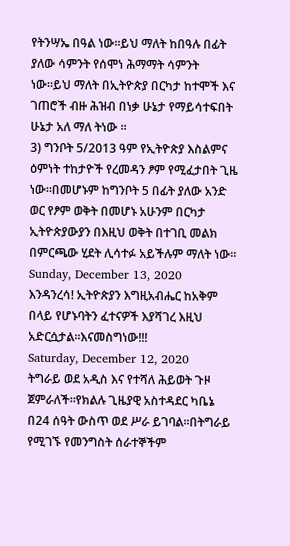የትንሣኤ በዓል ነው።ይህ ማለት ከበዓሉ በፊት ያለው ሳምንት የሰሞነ ሕማማት ሳምንት ነው።ይህ ማለት በኢትዮጵያ በርካታ ከተሞች እና ገጠሮች ብዙ ሕዝብ በነቃ ሁኔታ የማይሳተፍበት ሁኔታ አለ ማለ ትነው ።
3) ግንቦት 5/2013 ዓም የኢትዮጵያ እስልምና ዕምነት ተከታዮች የረመዳን ፆም የሚፈታበት ጊዜ ነው።በመሆኑም ከግንቦት 5 በፊት ያለው አንድ ወር የፆም ወቅት በመሆኑ አሁንም በርካታ ኢትዮጵያውያን በእዚህ ወቅት በተገቢ መልክ በምርጫው ሂደት ሊሳተፉ አይችሉም ማለት ነው።
Sunday, December 13, 2020
እንዳንረሳ! ኢትዮጵያን እግዚአብሔር ከአቅም በላይ የሆኑባትን ፈተናዎች እያሻገረ እዚህ አድርሷታል።እናመስግነው!!!
Saturday, December 12, 2020
ትግራይ ወደ አዲስ እና የተሻለ ሕይወት ጉዞ ጀምራለች።የክልሉ ጊዜያዊ አስተዳደር ካቤኔ በ24 ሰዓት ውስጥ ወደ ሥራ ይገባል።በትግራይ የሚገኙ የመንግስት ሰራተኞችም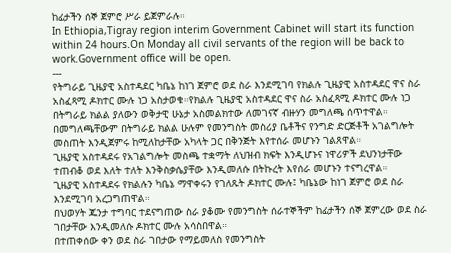ከፊታችን ሰኞ ጀምሮ ሥራ ይጀምራሉ።
In Ethiopia,Tigray region interim Government Cabinet will start its function within 24 hours.On Monday all civil servants of the region will be back to work.Government office will be open.
---
የትግራይ ጊዜያዊ አስተዳደር ካቤኔ ከነገ ጀምሮ ወደ ስራ እንደሚገባ የክልሉ ጊዜያዊ አስተዳደር ዋና ስራ አስፈጻሚ ዶክተር ሙሉ ነጋ አስታወቁ።የክልሉ ጊዜያዊ አስተዳደር ዋና ስራ አስፈጻሚ ዶክተር ሙሉ ነጋ በትግራይ ክልል ያለውን ወቅታዊ ሁኔታ አስመልክተው ለመገናኛ ብዙሃን መግለጫ ሰጥተዋል።
በመግለጫቸውም በትግራይ ክልል ሁሉም የመንግስት መስሪያ ቤቶችና የንግድ ድርጅቶች አገልግሎት መስጠት እንዲጀምሩ ከሚለከታቸው አካላት ጋር በቅንጅት እየተሰራ መሆኑን ገልጸዋል።
ጊዜያዊ አስተዳደሩ የአገልግሎት መስጫ ተቋማት ለህዝብ ክፍት እንዲሆኑና ነዋሪዎች ደህንነታቸው ተጠብቆ ወደ እለት ተለት እንቅስቃሴያቸው እንዲመለሱ በትኩረት እየሰራ መሆኑን ተናግረዋል።
ጊዜያዊ አስተዳደሩ የክልሉን ካቤኔ ማዋቀሩን የገለጹት ዶክተር ሙሉ፤ ካቤኔው ከነገ ጀምሮ ወደ ስራ እንደሚገባ አረጋግጠዋል።
በህወሃት ጁንታ ተግባር ተደናግጠው ስራ ያቆሙ የመንግስት ሰራተኞችም ከፊታችን ሰኞ ጀምረው ወደ ስራ ገበታቸው እንዲመለሱ ዶክተር ሙሉ አሳስበዋል።
በተጠቀሰው ቀን ወደ ስራ ገበታው የማይመለስ የመንግስት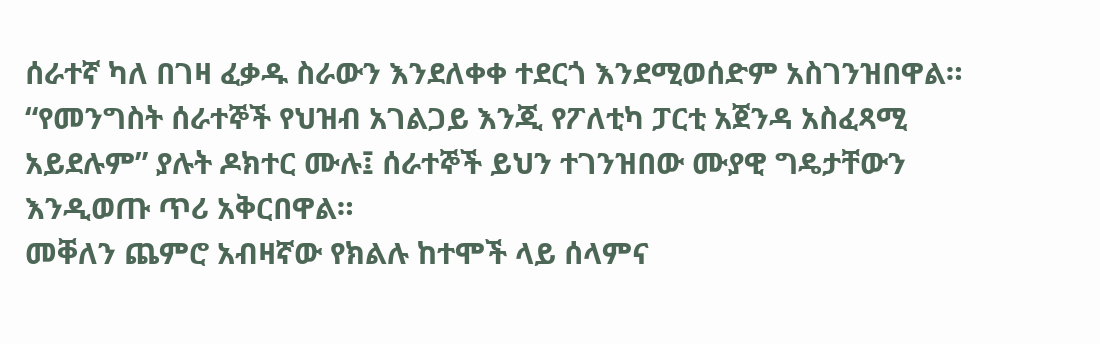ሰራተኛ ካለ በገዛ ፈቃዱ ስራውን እንደለቀቀ ተደርጎ እንደሚወሰድም አስገንዝበዋል።
“የመንግስት ሰራተኞች የህዝብ አገልጋይ እንጂ የፖለቲካ ፓርቲ አጀንዳ አስፈጻሚ አይደሉም” ያሉት ዶክተር ሙሉ፤ ሰራተኞች ይህን ተገንዝበው ሙያዊ ግዴታቸውን እንዲወጡ ጥሪ አቅርበዋል።
መቐለን ጨምሮ አብዛኛው የክልሉ ከተሞች ላይ ሰላምና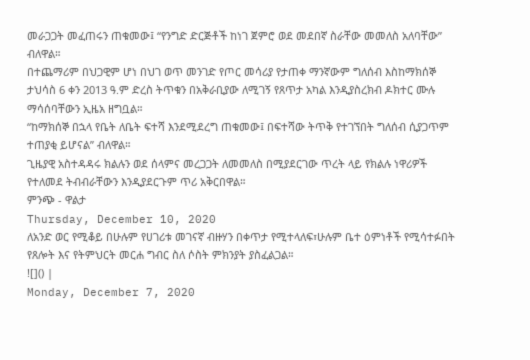መራጋጋት መፈጠሩን ጠቁመው፤ “የንግድ ድርጅቶች ከነገ ጀምሮ ወደ መደበኛ ስራቸው መመለስ አለባቸው” ብለዋል።
በተጨማሪም በህጋዊም ሆነ በህገ ወጥ መንገድ የጦር መሳሪያ የታጠቀ ማንኛውም ግለሰብ እስከማክሰኞ ታህሳስ 6 ቀን 2013 ዓ.ም ድረስ ትጥቁን በአቅራቢያው ለሚገኝ የጸጥታ አካል እንዲያስረክብ ዶክተር ሙሉ ማሳሰባቸውን ኢዜአ ዘግቧል።
“ከማክሰኞ በኋላ የቤት ለቤት ፍተሻ እንደሚደረግ ጠቁመው፤ በፍተሻው ትጥቅ የተገኘበት ግለሰብ ሲያጋጥም ተጠያቂ ይሆናል” ብለዋል።
ጊዜያዊ አስተዳዳሩ ክልሉን ወደ ሰላምና መረጋጋት ለመመለስ በሚያደርገው ጥረት ላይ የክልሉ ነዋሪዎች የተለመደ ትብብራቸውን እንዲያደርጉም ጥሪ አቅርበዋል።
ምንጭ - ዋልታ
Thursday, December 10, 2020
ለአንድ ወር የሚቆይ በሁሉም የሀገሪቱ መገናኛ ብዙሃን በቀጥታ የሚተላለፍ፣ሁሉም ቤተ ዕምነቶች የሚሳተፉበት የጸሎት እና የትምህርት መርሐ ግብር ስለ ሶስት ምክንያት ያስፈልጋል።
![]() |
Monday, December 7, 2020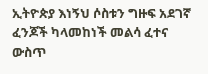ኢትዮጵያ እነኝህ ሶስቱን ግዙፍ አደገኛ ፈንጆች ካላመከነች መልሳ ፈተና ውስጥ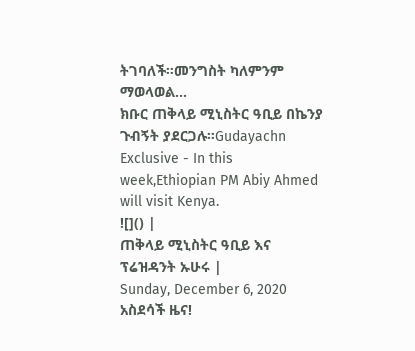ትገባለች።መንግስት ካለምንም ማወላወል...
ክቡር ጠቅላይ ሚኒስትር ዓቢይ በኬንያ ጉብኝት ያደርጋሉ።Gudayachn Exclusive - In this week,Ethiopian PM Abiy Ahmed will visit Kenya.
![]() |
ጠቅላይ ሚኒስትር ዓቢይ እና ፕሬዝዳንት ኡሁሩ |
Sunday, December 6, 2020
አስደሳች ዜና!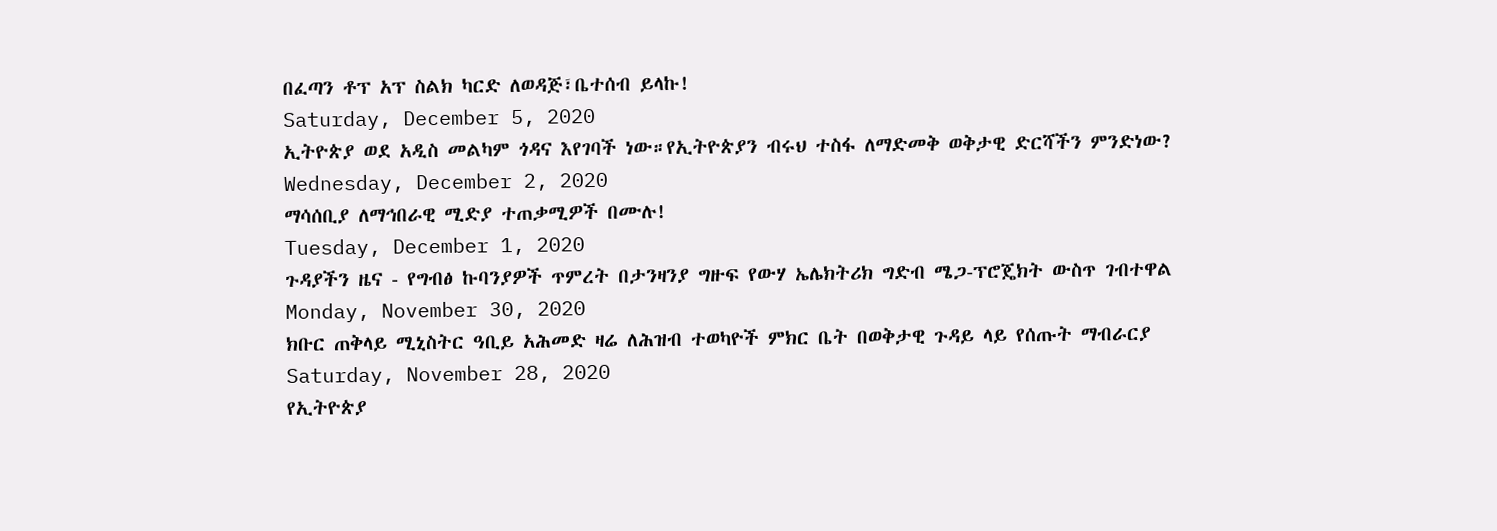በፈጣን ቶፕ አፕ ስልክ ካርድ ለወዳጅ፣ቤተሰብ ይላኩ!
Saturday, December 5, 2020
ኢትዮጵያ ወደ አዲስ መልካም ጎዳና እየገባች ነው።የኢትዮጵያን ብሩህ ተስፋ ለማድመቅ ወቅታዊ ድርሻችን ምንድነው?
Wednesday, December 2, 2020
ማሳሰቢያ ለማኅበራዊ ሚድያ ተጠቃሚዎች በሙሉ!
Tuesday, December 1, 2020
ጉዳያችን ዜና - የግብፅ ኩባንያዎች ጥምረት በታንዛንያ ግዙፍ የውሃ ኤሌክትሪክ ግድብ ሜጋ-ፕሮጄክት ውስጥ ገብተዋል
Monday, November 30, 2020
ክቡር ጠቅላይ ሚኒስትር ዓቢይ አሕመድ ዛሬ ለሕዝብ ተወካዮች ምክር ቤት በወቅታዊ ጉዳይ ላይ የሰጡት ማብራርያ
Saturday, November 28, 2020
የኢትዮጵያ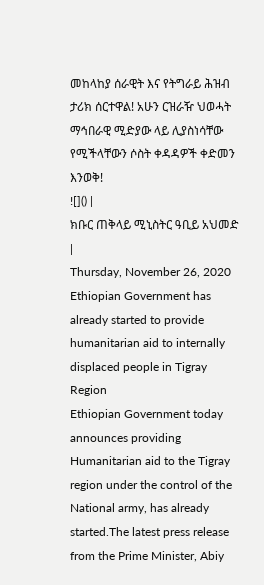መከላከያ ሰራዊት እና የትግራይ ሕዝብ ታሪክ ሰርተዋል! አሁን ርዝራዥ ህወሓት ማኅበራዊ ሚድያው ላይ ሊያስነሳቸው የሚችላቸውን ሶስት ቀዳዳዎች ቀድመን እንወቅ!
![]() |
ክቡር ጠቅላይ ሚኒስትር ዓቢይ አህመድ |
Thursday, November 26, 2020
Ethiopian Government has already started to provide humanitarian aid to internally displaced people in Tigray Region
Ethiopian Government today announces providing Humanitarian aid to the Tigray region under the control of the National army, has already started.The latest press release from the Prime Minister, Abiy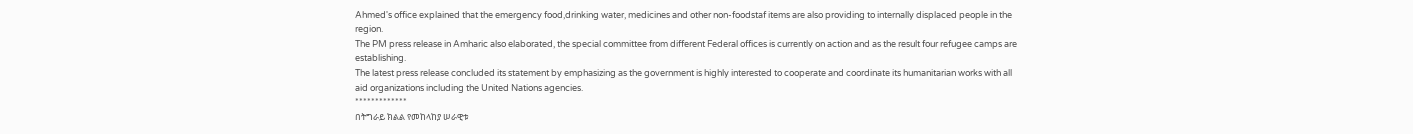Ahmed's office explained that the emergency food,drinking water, medicines and other non-foodstaf items are also providing to internally displaced people in the region.
The PM press release in Amharic also elaborated, the special committee from different Federal offices is currently on action and as the result four refugee camps are establishing.
The latest press release concluded its statement by emphasizing as the government is highly interested to cooperate and coordinate its humanitarian works with all aid organizations including the United Nations agencies.
*************
በትግራይ ክልል የመከላከያ ሠራዊቱ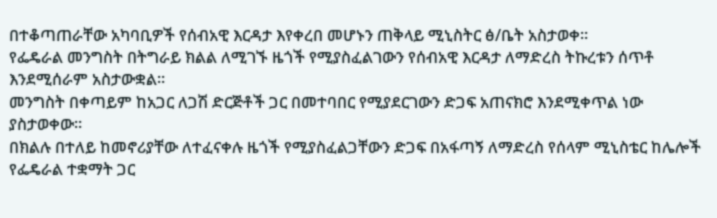በተቆጣጠራቸው አካባቢዎች የሰብአዊ እርዳታ እየቀረበ መሆኑን ጠቅላይ ሚኒስትር ፅ/ቤት አስታወቀ።
የፌዴራል መንግስት በትግራይ ክልል ለሚገኙ ዜጎች የሚያስፈልገውን የሰብአዊ እርዳታ ለማድረስ ትኩረቱን ሰጥቶ እንደሚሰራም አስታውቋል።
መንግስት በቀጣይም ከአጋር ለጋሽ ድርጅቶች ጋር በመተባበር የሚያደርገውን ድጋፍ አጠናክሮ እንደሚቀጥል ነው ያስታወቀው።
በክልሉ በተለይ ከመኖሪያቸው ለተፈናቀሉ ዜጎች የሚያስፈልጋቸውን ድጋፍ በአፋጣኝ ለማድረስ የሰላም ሚኒስቴር ከሌሎች የፌዴራል ተቋማት ጋር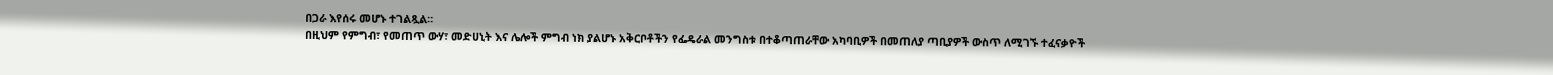በጋራ እየሰሩ መሆኑ ተገልጿል።
በዚህም የምግብ፣ የመጠጥ ውሃ፣ መድሀኒት እና ሌሎች ምግብ ነክ ያልሆኑ አቅርቦቶችን የፌዴራል መንግስቱ በተቆጣጠራቸው አካባቢዎች በመጠለያ ጣቢያዎች ውስጥ ለሚገኙ ተፈናቃዮች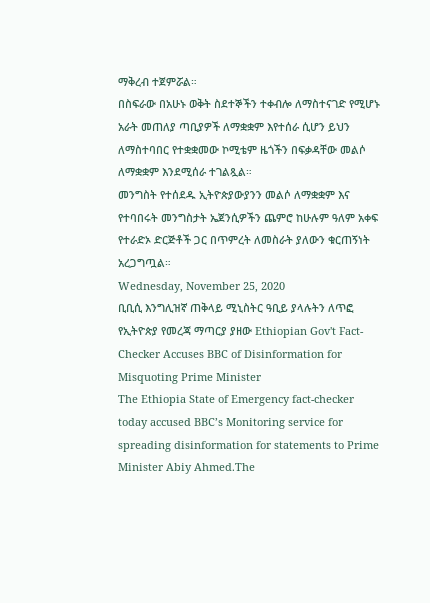ማቅረብ ተጀምሯል።
በስፍራው በአሁኑ ወቅት ስደተኞችን ተቀብሎ ለማስተናገድ የሚሆኑ አራት መጠለያ ጣቢያዎች ለማቋቋም እየተሰራ ሲሆን ይህን ለማስተባበር የተቋቋመው ኮሚቴም ዜጎችን በፍቃዳቸው መልሶ ለማቋቋም እንደሚሰራ ተገልጿል።
መንግስት የተሰደዱ ኢትዮጵያውያንን መልሶ ለማቋቋም እና የተባበሩት መንግስታት ኤጀንሲዎችን ጨምሮ ከሁሉም ዓለም አቀፍ የተራድኦ ድርጅቶች ጋር በጥምረት ለመስራት ያለውን ቁርጠኝነት አረጋግጧል።
Wednesday, November 25, 2020
ቢቢሲ እንግሊዝኛ ጠቅላይ ሚኒስትር ዓቢይ ያላሉትን ለጥፎ የኢትዮጵያ የመረጃ ማጣርያ ያዘው Ethiopian Gov't Fact-Checker Accuses BBC of Disinformation for Misquoting Prime Minister
The Ethiopia State of Emergency fact-checker today accused BBC’s Monitoring service for spreading disinformation for statements to Prime Minister Abiy Ahmed.The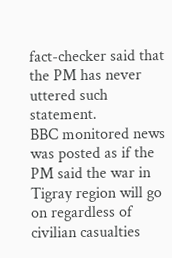fact-checker said that the PM has never uttered such statement.
BBC monitored news was posted as if the PM said the war in Tigray region will go on regardless of civilian casualties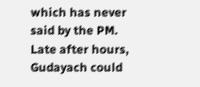which has never said by the PM.
Late after hours, Gudayach could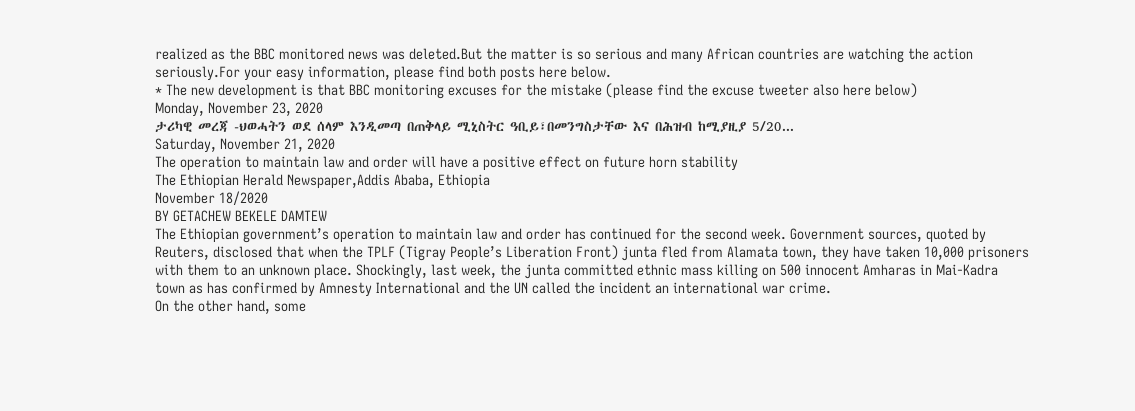realized as the BBC monitored news was deleted.But the matter is so serious and many African countries are watching the action seriously.For your easy information, please find both posts here below.
* The new development is that BBC monitoring excuses for the mistake (please find the excuse tweeter also here below)
Monday, November 23, 2020
ታሪካዊ መረጃ -ህወሓትን ወደ ሰላም እንዲመጣ በጠቅላይ ሚኒስትር ዓቢይ፣በመንግስታቸው እና በሕዝብ ከሚያዚያ 5/20...
Saturday, November 21, 2020
The operation to maintain law and order will have a positive effect on future horn stability
The Ethiopian Herald Newspaper,Addis Ababa, Ethiopia
November 18/2020
BY GETACHEW BEKELE DAMTEW
The Ethiopian government’s operation to maintain law and order has continued for the second week. Government sources, quoted by Reuters, disclosed that when the TPLF (Tigray People’s Liberation Front) junta fled from Alamata town, they have taken 10,000 prisoners with them to an unknown place. Shockingly, last week, the junta committed ethnic mass killing on 500 innocent Amharas in Mai-Kadra town as has confirmed by Amnesty International and the UN called the incident an international war crime.
On the other hand, some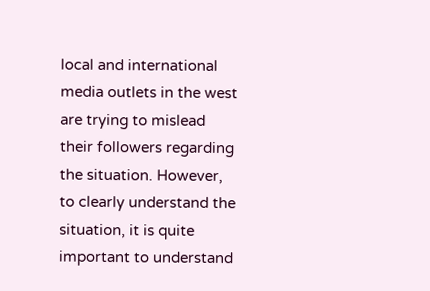local and international media outlets in the west are trying to mislead their followers regarding the situation. However, to clearly understand the situation, it is quite important to understand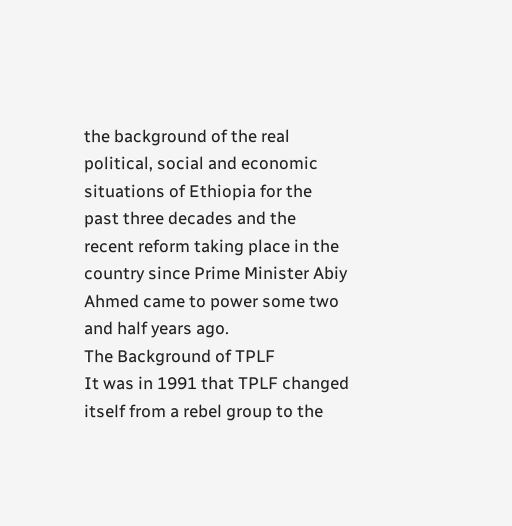the background of the real political, social and economic situations of Ethiopia for the past three decades and the recent reform taking place in the country since Prime Minister Abiy Ahmed came to power some two and half years ago.
The Background of TPLF
It was in 1991 that TPLF changed itself from a rebel group to the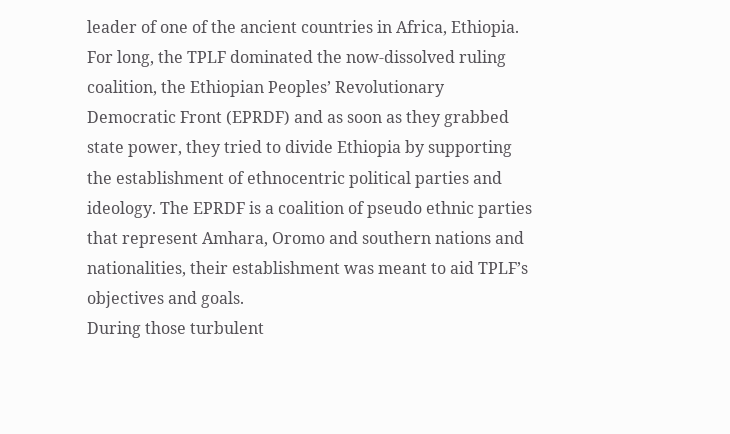leader of one of the ancient countries in Africa, Ethiopia. For long, the TPLF dominated the now-dissolved ruling coalition, the Ethiopian Peoples’ Revolutionary Democratic Front (EPRDF) and as soon as they grabbed state power, they tried to divide Ethiopia by supporting the establishment of ethnocentric political parties and ideology. The EPRDF is a coalition of pseudo ethnic parties that represent Amhara, Oromo and southern nations and nationalities, their establishment was meant to aid TPLF’s objectives and goals.
During those turbulent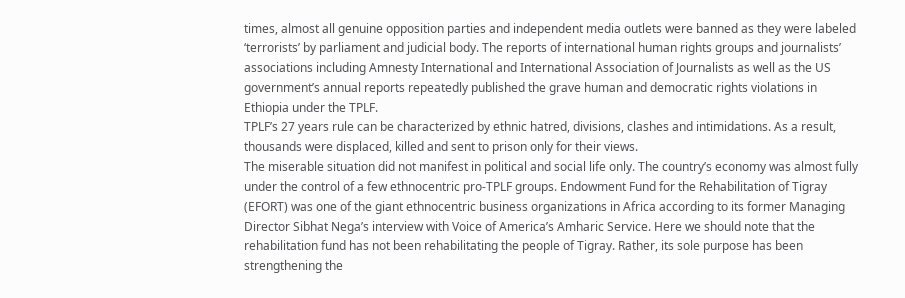times, almost all genuine opposition parties and independent media outlets were banned as they were labeled ‘terrorists’ by parliament and judicial body. The reports of international human rights groups and journalists’ associations including Amnesty International and International Association of Journalists as well as the US government’s annual reports repeatedly published the grave human and democratic rights violations in Ethiopia under the TPLF.
TPLF’s 27 years rule can be characterized by ethnic hatred, divisions, clashes and intimidations. As a result, thousands were displaced, killed and sent to prison only for their views.
The miserable situation did not manifest in political and social life only. The country’s economy was almost fully under the control of a few ethnocentric pro-TPLF groups. Endowment Fund for the Rehabilitation of Tigray (EFORT) was one of the giant ethnocentric business organizations in Africa according to its former Managing Director Sibhat Nega’s interview with Voice of America’s Amharic Service. Here we should note that the rehabilitation fund has not been rehabilitating the people of Tigray. Rather, its sole purpose has been strengthening the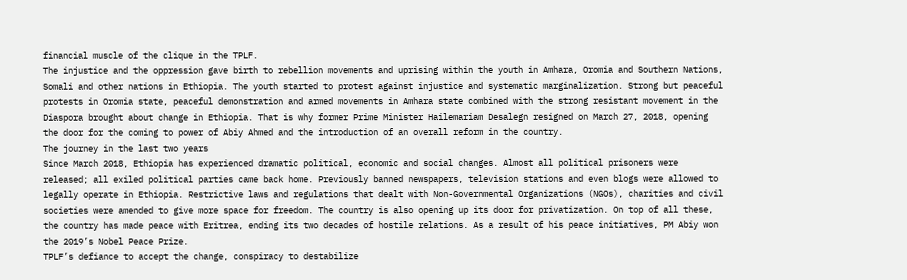financial muscle of the clique in the TPLF.
The injustice and the oppression gave birth to rebellion movements and uprising within the youth in Amhara, Oromia and Southern Nations, Somali and other nations in Ethiopia. The youth started to protest against injustice and systematic marginalization. Strong but peaceful protests in Oromia state, peaceful demonstration and armed movements in Amhara state combined with the strong resistant movement in the Diaspora brought about change in Ethiopia. That is why former Prime Minister Hailemariam Desalegn resigned on March 27, 2018, opening the door for the coming to power of Abiy Ahmed and the introduction of an overall reform in the country.
The journey in the last two years
Since March 2018, Ethiopia has experienced dramatic political, economic and social changes. Almost all political prisoners were released; all exiled political parties came back home. Previously banned newspapers, television stations and even blogs were allowed to legally operate in Ethiopia. Restrictive laws and regulations that dealt with Non-Governmental Organizations (NGOs), charities and civil societies were amended to give more space for freedom. The country is also opening up its door for privatization. On top of all these, the country has made peace with Eritrea, ending its two decades of hostile relations. As a result of his peace initiatives, PM Abiy won the 2019’s Nobel Peace Prize.
TPLF’s defiance to accept the change, conspiracy to destabilize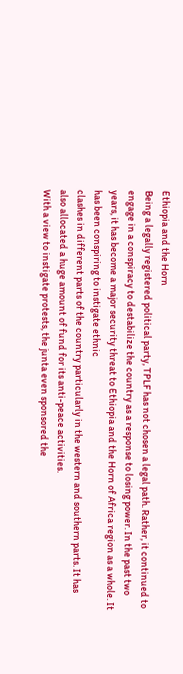Ethiopia and the Horn
Being a legally registered political party, TPLF has not chosen a legal path. Rather, it continued to engage in a conspiracy to destabilize the country as a response to losing power. In the past two years, it has become a major security threat to Ethiopia and the Horn of Africa region as a whole. It has been conspiring to instigate ethnic
clashes in different parts of the country particularly in the western and southern parts. It has also allocated a huge amount of fund for its anti-peace activities.
With a view to instigate protests, the junta even sponsored the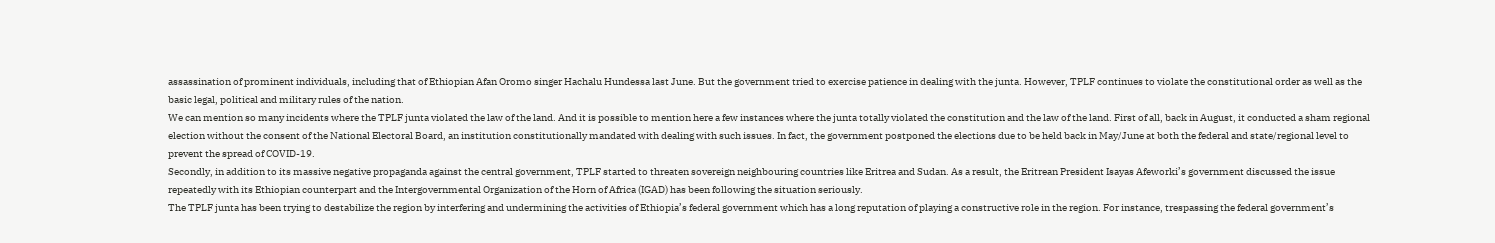assassination of prominent individuals, including that of Ethiopian Afan Oromo singer Hachalu Hundessa last June. But the government tried to exercise patience in dealing with the junta. However, TPLF continues to violate the constitutional order as well as the basic legal, political and military rules of the nation.
We can mention so many incidents where the TPLF junta violated the law of the land. And it is possible to mention here a few instances where the junta totally violated the constitution and the law of the land. First of all, back in August, it conducted a sham regional election without the consent of the National Electoral Board, an institution constitutionally mandated with dealing with such issues. In fact, the government postponed the elections due to be held back in May/June at both the federal and state/regional level to prevent the spread of COVID-19.
Secondly, in addition to its massive negative propaganda against the central government, TPLF started to threaten sovereign neighbouring countries like Eritrea and Sudan. As a result, the Eritrean President Isayas Afeworki’s government discussed the issue repeatedly with its Ethiopian counterpart and the Intergovernmental Organization of the Horn of Africa (IGAD) has been following the situation seriously.
The TPLF junta has been trying to destabilize the region by interfering and undermining the activities of Ethiopia’s federal government which has a long reputation of playing a constructive role in the region. For instance, trespassing the federal government’s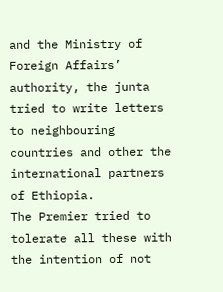and the Ministry of Foreign Affairs’ authority, the junta tried to write letters to neighbouring countries and other the international partners of Ethiopia.
The Premier tried to tolerate all these with the intention of not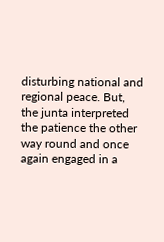disturbing national and regional peace. But, the junta interpreted the patience the other way round and once again engaged in a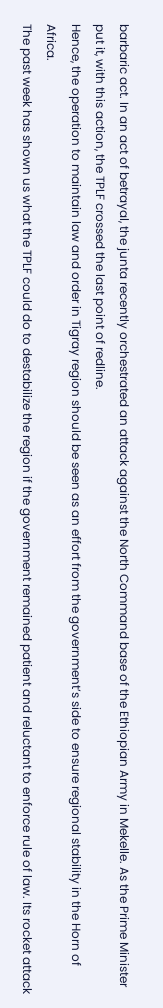barbaric act. In an act of betrayal, the junta recently orchestrated an attack against the North Command base of the Ethiopian Army in Mekelle. As the Prime Minister put it, with this action, the TPLF crossed the last point of redline.
Hence, the operation to maintain law and order in Tigray region should be seen as an effort from the government’s side to ensure regional stability in the Horn of Africa.
The past week has shown us what the TPLF could do to destabilize the region if the government remained patient and reluctant to enforce rule of law. Its rocket attack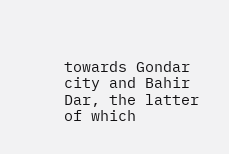towards Gondar city and Bahir Dar, the latter of which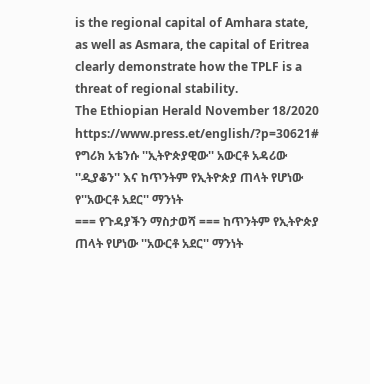is the regional capital of Amhara state, as well as Asmara, the capital of Eritrea clearly demonstrate how the TPLF is a threat of regional stability.
The Ethiopian Herald November 18/2020
https://www.press.et/english/?p=30621#
የግሪክ አቴንሱ ''ኢትዮጵያዊው'' አውርቶ አዳሪው ''ዲያቆን'' እና ከጥንትም የኢትዮጵያ ጠላት የሆነው የ''አውርቶ አደር'' ማንነት
=== የጉዳያችን ማስታወሻ === ከጥንትም የኢትዮጵያ ጠላት የሆነው ''አውርቶ አደር'' ማንነት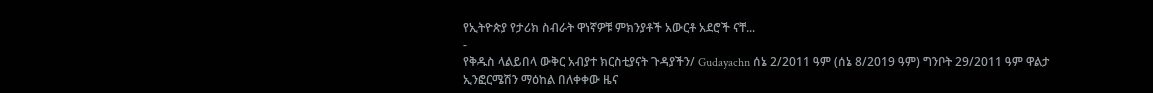የኢትዮጵያ የታሪክ ስብራት ዋነኛዎቹ ምክንያቶች አውርቶ አደሮች ናቸ...
-
የቅዱስ ላልይበላ ውቅር አብያተ ክርስቲያናት ጉዳያችን/ Gudayachn ሰኔ 2/2011 ዓም (ሰኔ 8/2019 ዓም) ግንቦት 29/2011 ዓም ዋልታ ኢንፎርሜሽን ማዕከል በለቀቀው ዜና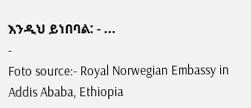እንዲህ ይነበባል: - ...
-
Foto source:- Royal Norwegian Embassy in Addis Ababa, Ethiopia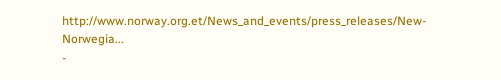http://www.norway.org.et/News_and_events/press_releases/New-Norwegia...
-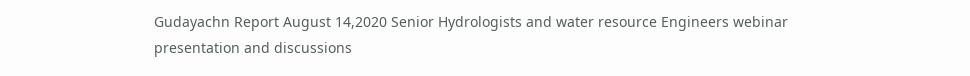Gudayachn Report August 14,2020 Senior Hydrologists and water resource Engineers webinar presentation and discussions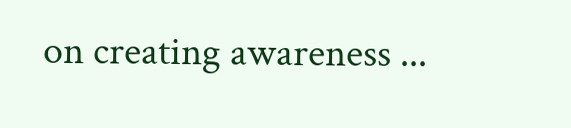on creating awareness ...